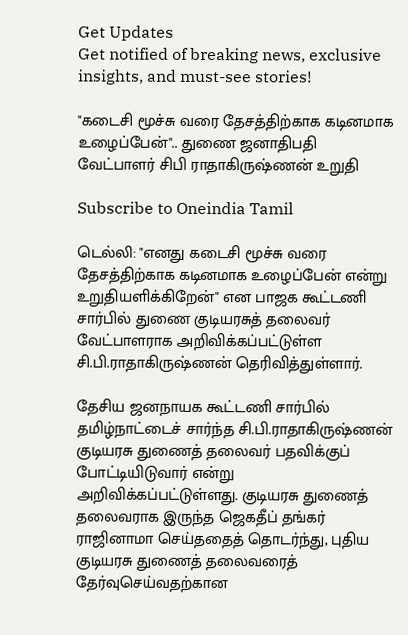Get Updates
Get notified of breaking news, exclusive insights, and must-see stories!

"கடைசி மூச்சு வரை தேசத்திற்காக கடினமாக உழைப்பேன்".. துணை ஜனாதிபதி வேட்பாளர் சிபி ராதாகிருஷ்ணன் உறுதி

Subscribe to Oneindia Tamil

டெல்லி: "எனது கடைசி மூச்சு வரை தேசத்திற்காக கடினமாக உழைப்பேன் என்று உறுதியளிக்கிறேன்" என பாஜக கூட்டணி சார்பில் துணை குடியரசுத் தலைவர் வேட்பாளராக அறிவிக்கப்பட்டுள்ள சி.பி.ராதாகிருஷ்ணன் தெரிவித்துள்ளார்.

தேசிய ஜனநாயக கூட்டணி சார்பில் தமிழ்நாட்டைச் சார்ந்த சி.பி.ராதாகிருஷ்ணன் குடியரசு துணைத் தலைவர் பதவிக்குப் போட்டியிடுவார் என்று அறிவிக்கப்பட்டுள்ளது. குடியரசு துணைத் தலைவராக இருந்த ஜெகதீப் தங்கர் ராஜினாமா செய்ததைத் தொடர்ந்து, புதிய குடியரசு துணைத் தலைவரைத் தேர்வுசெய்வதற்கான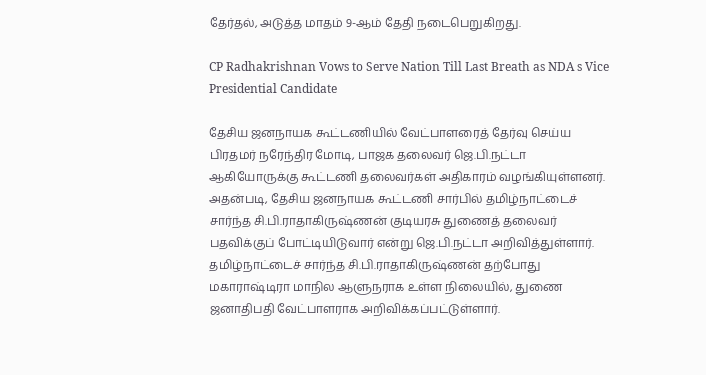தேர்தல், அடுத்த மாதம் 9-ஆம் தேதி நடைபெறுகிறது.

CP Radhakrishnan Vows to Serve Nation Till Last Breath as NDA s Vice Presidential Candidate

தேசிய ஜனநாயக கூட்டணியில் வேட்பாளரைத் தேர்வு செய்ய பிரதமர் நரேந்திர மோடி, பாஜக தலைவர் ஜெ.பி.நட்டா ஆகியோருக்கு கூட்டணி தலைவர்கள் அதிகாரம் வழங்கியுள்ளனர். அதன்படி, தேசிய ஜனநாயக கூட்டணி சார்பில் தமிழ்நாட்டைச் சார்ந்த சி.பி.ராதாகிருஷ்ணன் குடியரசு துணைத் தலைவர் பதவிக்குப் போட்டியிடுவார் என்று ஜெ.பி.நட்டா அறிவித்துள்ளார். தமிழ்நாட்டைச் சார்ந்த சி.பி.ராதாகிருஷ்ணன் தற்போது மகாராஷ்டிரா மாநில ஆளுநராக உள்ள நிலையில், துணை ஜனாதிபதி வேட்பாளராக அறிவிக்கப்பட்டுள்ளார்.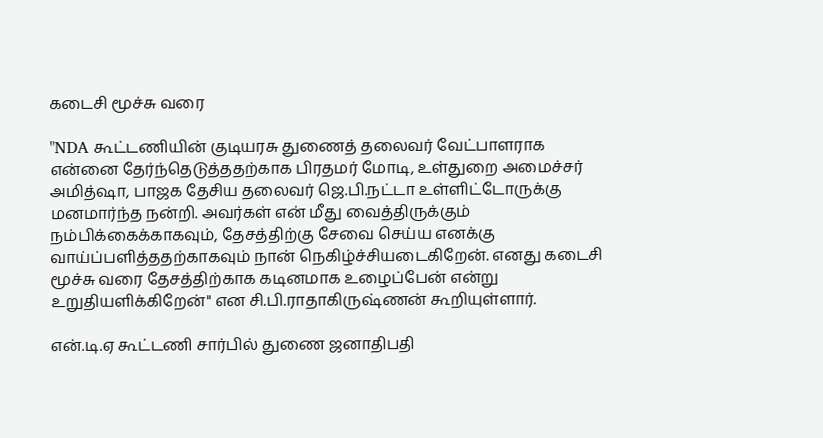கடைசி மூச்சு வரை

"NDA கூட்டணியின் குடியரசு துணைத் தலைவர் வேட்பாளராக என்னை தேர்ந்தெடுத்ததற்காக பிரதமர் மோடி, உள்துறை அமைச்சர் அமித்ஷா, பாஜக தேசிய தலைவர் ஜெ.பி.நட்டா உள்ளிட்டோருக்கு மனமார்ந்த நன்றி. அவர்கள் என் மீது வைத்திருக்கும் நம்பிக்கைக்காகவும், தேசத்திற்கு சேவை செய்ய எனக்கு வாய்ப்பளித்ததற்காகவும் நான் நெகிழ்ச்சியடைகிறேன். எனது கடைசி மூச்சு வரை தேசத்திற்காக கடினமாக உழைப்பேன் என்று உறுதியளிக்கிறேன்" என சி.பி.ராதாகிருஷ்ணன் கூறியுள்ளார்.

என்.டி.ஏ கூட்டணி சார்பில் துணை ஜனாதிபதி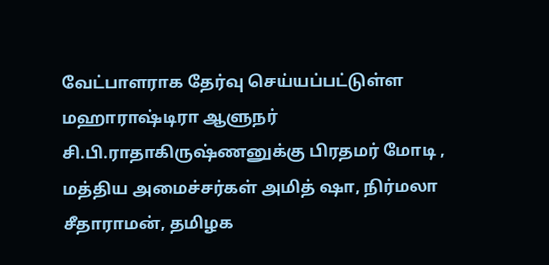வேட்பாளராக தேர்வு செய்யப்பட்டுள்ள மஹாராஷ்டிரா ஆளுநர் சி.பி.ராதாகிருஷ்ணனுக்கு பிரதமர் மோடி , மத்திய அமைச்சர்கள் அமித் ஷா, நிர்மலா சீதாராமன், தமிழக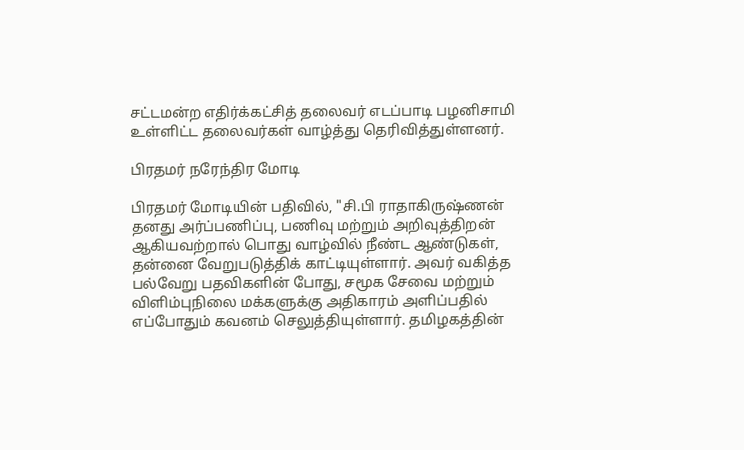சட்டமன்ற எதிர்க்கட்சித் தலைவர் எடப்பாடி பழனிசாமி உள்ளிட்ட தலைவர்கள் வாழ்த்து தெரிவித்துள்ளனர்.

பிரதமர் நரேந்திர மோடி

பிரதமர் மோடியின் பதிவில், "சி.பி ராதாகிருஷ்ணன் தனது அர்ப்பணிப்பு, பணிவு மற்றும் அறிவுத்திறன் ஆகியவற்றால் பொது வாழ்வில் நீண்ட ஆண்டுகள், தன்னை வேறுபடுத்திக் காட்டியுள்ளார். அவர் வகித்த பல்வேறு பதவிகளின் போது, சமூக சேவை மற்றும் விளிம்புநிலை மக்களுக்கு அதிகாரம் அளிப்பதில் எப்போதும் கவனம் செலுத்தியுள்ளார். தமிழகத்தின்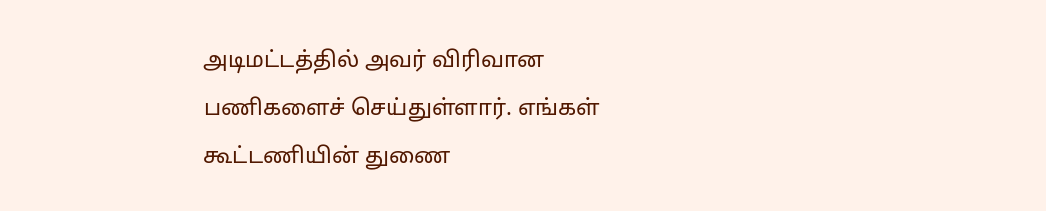அடிமட்டத்தில் அவர் விரிவான பணிகளைச் செய்துள்ளார். எங்கள் கூட்டணியின் துணை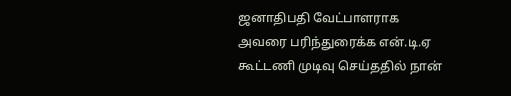ஜனாதிபதி வேட்பாளராக அவரை பரிந்துரைக்க என்.டி.ஏ கூட்டணி முடிவு செய்ததில் நான்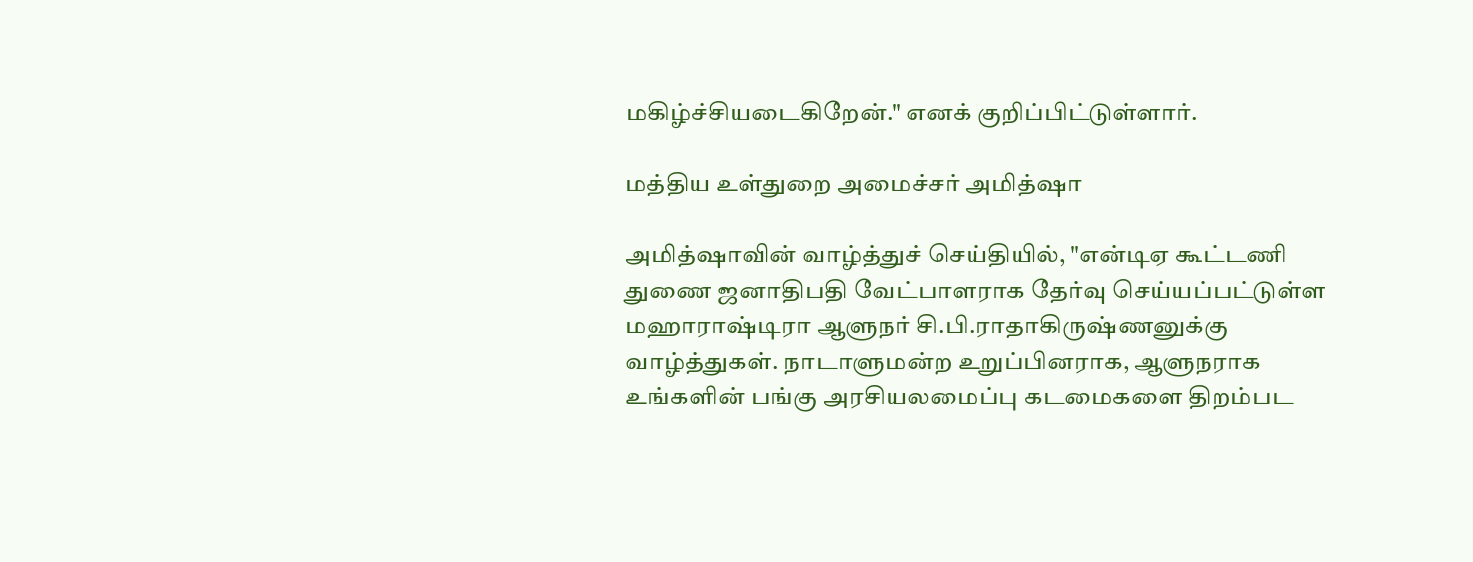மகிழ்ச்சியடைகிறேன்." எனக் குறிப்பிட்டுள்ளார்.

மத்திய உள்துறை அமைச்சர் அமித்ஷா

அமித்ஷாவின் வாழ்த்துச் செய்தியில், "என்டிஏ கூட்டணி துணை ஜனாதிபதி வேட்பாளராக தேர்வு செய்யப்பட்டுள்ள மஹாராஷ்டிரா ஆளுநர் சி.பி.ராதாகிருஷ்ணனுக்கு வாழ்த்துகள். நாடாளுமன்ற உறுப்பினராக, ஆளுநராக உங்களின் பங்கு அரசியலமைப்பு கடமைகளை திறம்பட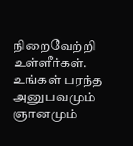நிறைவேற்றி உள்ளீர்கள். உங்கள் பரந்த அனுபவமும் ஞானமும்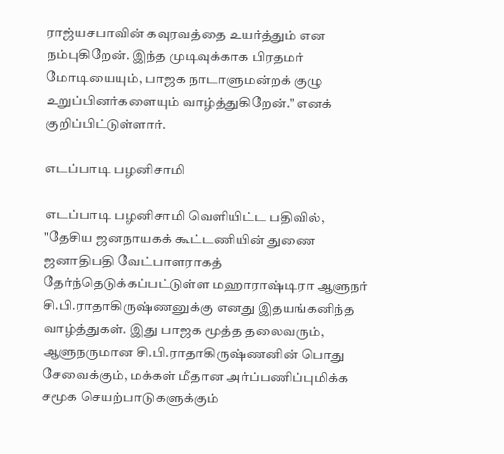ராஜ்யசபாவின் கவுரவத்தை உயர்த்தும் என நம்புகிறேன். இந்த முடிவுக்காக பிரதமர் மோடியையும், பாஜக நாடாளுமன்றக் குழு உறுப்பினர்களையும் வாழ்த்துகிறேன்." எனக் குறிப்பிட்டுள்ளார்.

எடப்பாடி பழனிசாமி

எடப்பாடி பழனிசாமி வெளியிட்ட பதிவில், "தேசிய ஜனநாயகக் கூட்டணியின் துணை ஜனாதிபதி வேட்பாளராகத் தேர்ந்தெடுக்கப்பட்டுள்ள மஹாராஷ்டிரா ஆளுநர் சி.பி.ராதாகிருஷ்ணனுக்கு எனது இதயங்கனிந்த வாழ்த்துகள். இது பாஜக மூத்த தலைவரும், ஆளுநருமான சி.பி.ராதாகிருஷ்ணனின் பொது சேவைக்கும், மக்கள் மீதான அர்ப்பணிப்புமிக்க சமூக செயற்பாடுகளுக்கும்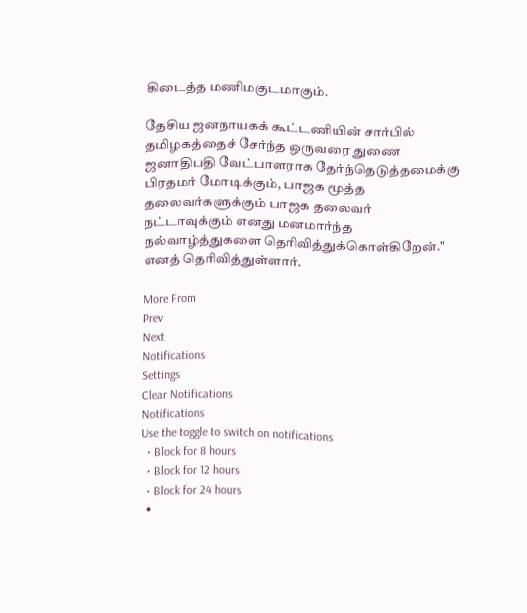கிடைத்த மணிமகுடமாகும்.

தேசிய ஜனநாயகக் கூட்டணியின் சார்பில் தமிழகத்தைச் சேர்ந்த ஒருவரை துணை ஜனாதிபதி வேட்பாளராக தேர்ந்தெடுத்தமைக்கு பிரதமர் மோடிக்கும், பாஜக மூத்த தலைவர்களுக்கும் பாஜக தலைவர் நட்டாவுக்கும் எனது மனமார்ந்த நல்வாழ்த்துகளை தெரிவித்துக்கொள்கிறேன்." எனத் தெரிவித்துள்ளார்.

More From
Prev
Next
Notifications
Settings
Clear Notifications
Notifications
Use the toggle to switch on notifications
  • Block for 8 hours
  • Block for 12 hours
  • Block for 24 hours
  •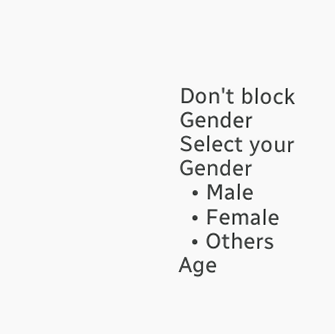Don't block
Gender
Select your Gender
  • Male
  • Female
  • Others
Age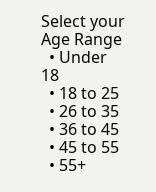Select your Age Range
  • Under 18
  • 18 to 25
  • 26 to 35
  • 36 to 45
  • 45 to 55
  • 55+